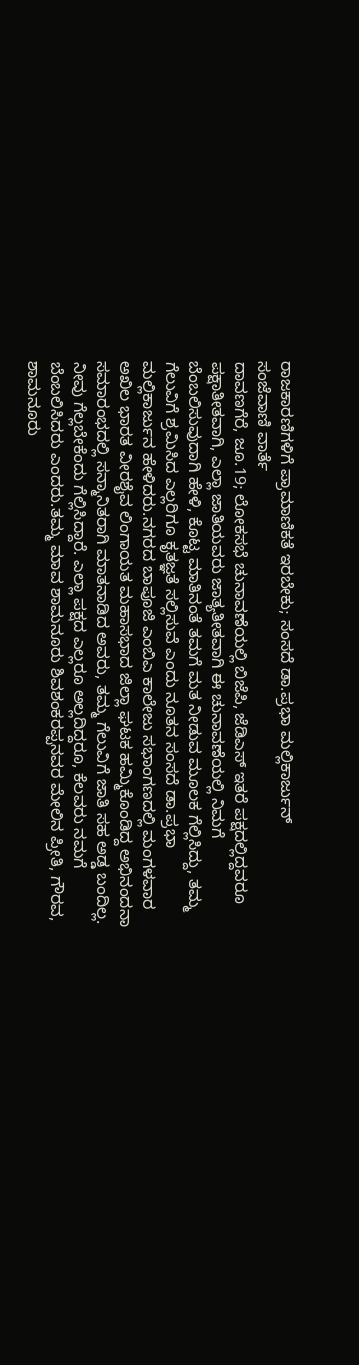ರಾಜಕಾರಣಿಗಳಿಗೆ ಪ್ರಾಮಾಣಿಕತೆ ಇರಬೇಕು; ಸಂಸದೆ ಡಾ.ಪ್ರಭಾ ಮಲ್ಲಿಕಾರ್ಜುನ್‌
ಸಂಜೆವಾಣಿ ವಾರ್ತೆ
ದಾವಣಗೆರೆ, ಜೂ.19; ಲೋಕಸಭೆ ಚುನಾವಣೆಯಲ್ಲಿ ಬಿಜೆಪಿ, ಜೆಡಿಎಸ್‌ ಇತರೆ ಪಕ್ಷದಲ್ಲಿದ್ದವರೂ ಪಕ್ಷಾತೀತವಾಗಿ, ಎಲ್ಲಾ ಜಾತಿಯವರು ಜಾತ್ಯತೀತವಾಗಿ ಈ ಚುನಾವಣೆಯಲ್ಲಿ ನಿಮಗೆ ಬೆಂಬಲಿಸುವುದಾಗಿ ಹೇಳಿ, ಕೊಟ್ಟ ಮಾತಿನಂತೆ ತಮಗೆ ಮತ ನೀಡುವ ಮೂಲಕ ಗೆಲ್ಲಿಸಿದ್ದು, ತಮ್ಮ ಗೆಲುವಿಗೆ ಶ್ರಮಿಸಿದ ಎಲ್ಲರಿಗೂ ಕೃತಜ್ಞತೆ ಸಲ್ಲಿಸುವೆ ಎಂದು ನೂತನ ಸಂಸದೆ ಡಾ.ಪ್ರಭಾ ಮಲ್ಲಿಕಾರ್ಜುನ ಹೇಳಿದರು.ನಗರದ ಬಾಪೂಜಿ ಎಂಬಿಎ ಕಾಲೇಜು ಸಭಾಂಗಣದಲ್ಲಿ ಮಂಗಳವಾರ ಅಖಿಲ ಭಾರತ ವೀರಶೈವ ಲಿಂಗಾಯತ ಮಹಾಸಭಾದ ಜಿಲ್ಲಾ ಘಟಕ ಹಮ್ಮಿಕೊಂಡಿದ್ದ ಅಭಿನಂದನಾ ಸಮಾರಂಭದಲ್ಲಿ ಸನ್ಮಾನಿತರಾಗಿ ಮಾತನಾಡಿದ ಅವರು, ತಮ್ಮ ಗೆಲುವಿಗೆ ಜಾತಿ ಸಹ ಅಡ್ಡ ಬಂದಿಲ್ಲ. ನೀವು ಗೆಲ್ಲಬೇಕೆಂದು ಗೆಲ್ಲಿಸಿದ್ದಾರೆ. ಎಲ್ಲಾ ಪಕ್ಷದ ಎಲ್ಲರೂ ಅಲ್ಲದಿದ್ದರೂ, ಕೆಲವರು ನಮಗೆ ಬೆಂಬಲಿಸಿದರು ಎಂದರು.ತಮ್ಮ ಮಾವ ಶಾಮನೂರು ಶಿವಶಂಕರಪ್ಪನವರ ಮೇಲಿನ ಪ್ರೀತಿ, ಗೌರವ, ಶಾಮನೂರು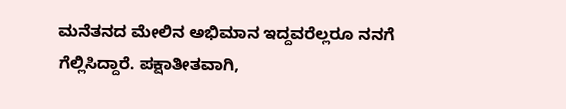ಮನೆತನದ ಮೇಲಿನ ಅಭಿಮಾನ ಇದ್ದವರೆಲ್ಲರೂ ನನಗೆ ಗೆಲ್ಲಿಸಿದ್ದಾರೆ. ಪಕ್ಷಾತೀತವಾಗಿ,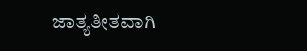ಜಾತ್ಯತೀತವಾಗಿ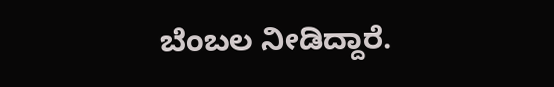ಬೆಂಬಲ ನೀಡಿದ್ದಾರೆ.